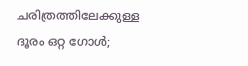ചരിത്രത്തിലേക്കുള്ള ദൂരം ഒറ്റ ഗോള്‍;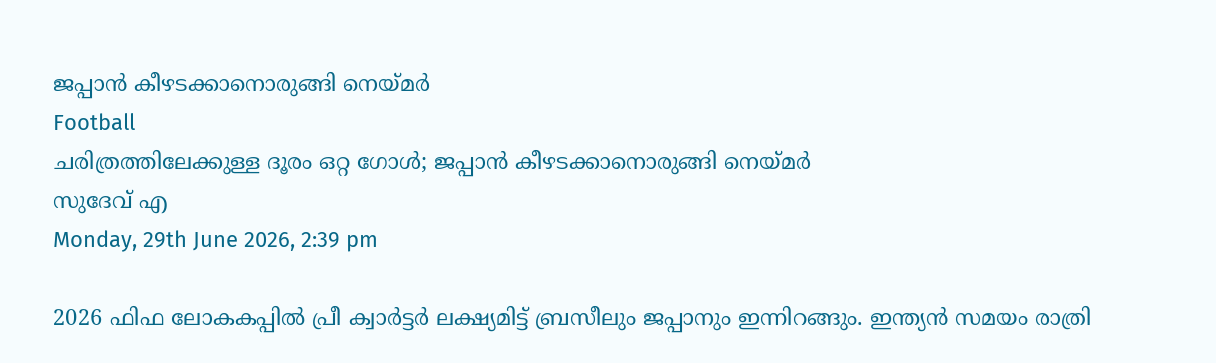ജപ്പാന്‍ കീഴടക്കാനൊരുങ്ങി നെയ്മര്‍
Football
ചരിത്രത്തിലേക്കുള്ള ദൂരം ഒറ്റ ഗോള്‍; ജപ്പാന്‍ കീഴടക്കാനൊരുങ്ങി നെയ്മര്‍
സുദേവ് എ
Monday, 29th June 2026, 2:39 pm

2026 ഫിഫ ലോകകപ്പില്‍ പ്രീ ക്വാര്‍ട്ടര്‍ ലക്ഷ്യമിട്ട് ബ്രസീലും ജപ്പാനും ഇന്നിറങ്ങും. ഇന്ത്യന്‍ സമയം രാത്രി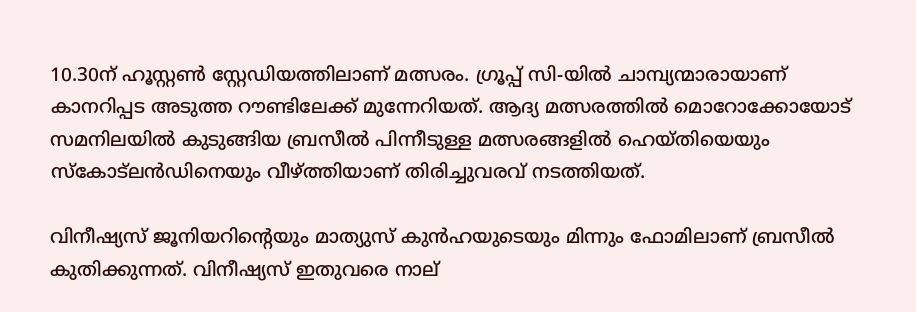10.30ന് ഹൂസ്റ്റണ്‍ സ്റ്റേഡിയത്തിലാണ് മത്സരം. ഗ്രൂപ്പ് സി-യില്‍ ചാമ്പ്യന്മാരായാണ് കാനറിപ്പട അടുത്ത റൗണ്ടിലേക്ക് മുന്നേറിയത്. ആദ്യ മത്സരത്തില്‍ മൊറോക്കോയോട് സമനിലയില്‍ കുടുങ്ങിയ ബ്രസീല്‍ പിന്നീടുള്ള മത്സരങ്ങളില്‍ ഹെയ്തിയെയും സ്‌കോട്‌ലന്‍ഡിനെയും വീഴ്ത്തിയാണ് തിരിച്ചുവരവ് നടത്തിയത്.

വിനീഷ്യസ് ജൂനിയറിന്റെയും മാത്യുസ് കുന്‍ഹയുടെയും മിന്നും ഫോമിലാണ് ബ്രസീല്‍ കുതിക്കുന്നത്. വിനീഷ്യസ് ഇതുവരെ നാല്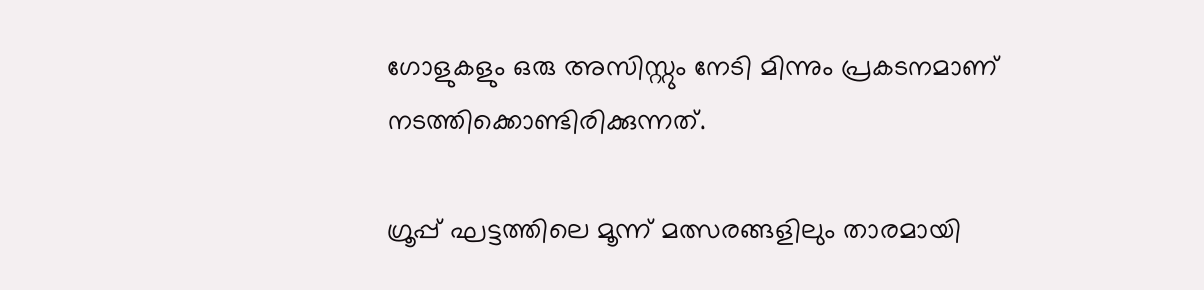ഗോളുകളും ഒരു അസിസ്റ്റും നേടി മിന്നും പ്രകടനമാണ് നടത്തിക്കൊണ്ടിരിക്കുന്നത്.

ഗ്രൂപ്പ് ഘട്ടത്തിലെ മൂന്ന് മത്സരങ്ങളിലും താരമായി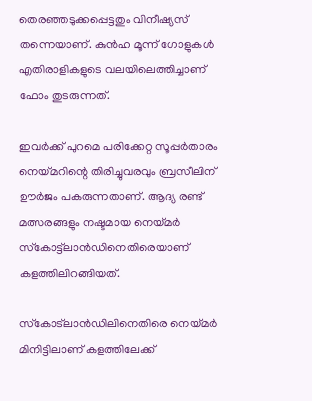തെരഞ്ഞടുക്കപ്പെട്ടതും വിനീഷ്യസ് തന്നെയാണ്. കുന്‍ഹ മൂന്ന് ഗോളുകള്‍ എതിരാളികളുടെ വലയിലെത്തിച്ചാണ് ഫോം തുടരുന്നത്.

ഇവര്‍ക്ക് പുറമെ പരിക്കേറ്റ സൂപ്പര്‍താരം നെയ്മറിന്റെ തിരിച്ചുവരവും ബ്രസീലിന് ഊര്‍ജം പകരുന്നതാണ്. ആദ്യ രണ്ട് മത്സരങ്ങളും നഷ്ടമായ നെയ്മര്‍ സ്‌കോട്ട്ലാന്‍ഡിനെതിരെയാണ് കളത്തിലിറങ്ങിയത്.

സ്‌കോട്‌ലാന്‍ഡിലിനെതിരെ നെയ്മര്‍ മിനിട്ടിലാണ് കളത്തിലേക്ക്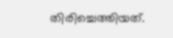തിരിച്ചെത്തിയത്.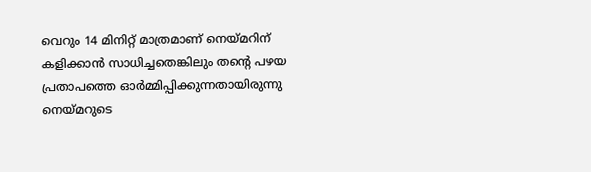വെറും 14 മിനിറ്റ് മാത്രമാണ് നെയ്മറിന് കളിക്കാന്‍ സാധിച്ചതെങ്കിലും തന്റെ പഴയ പ്രതാപത്തെ ഓര്‍മ്മിപ്പിക്കുന്നതായിരുന്നു നെയ്മറുടെ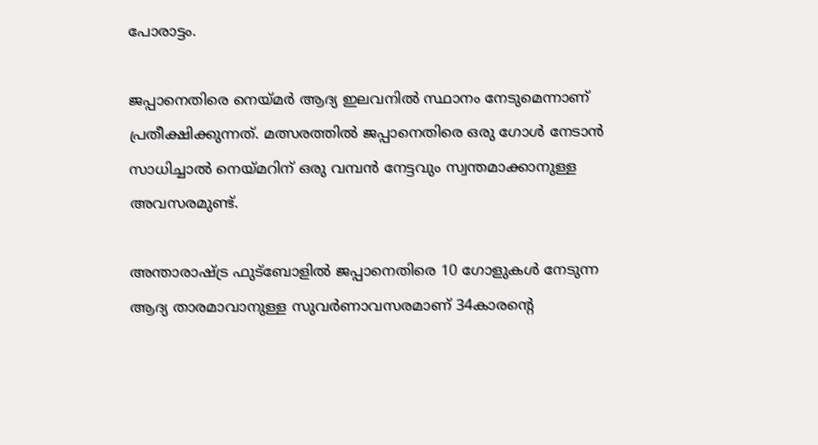പോരാട്ടം.

ജപ്പാനെതിരെ നെയ്മര്‍ ആദ്യ ഇലവനില്‍ സ്ഥാനം നേടുമെന്നാണ് പ്രതീക്ഷിക്കുന്നത്. മത്സരത്തില്‍ ജപ്പാനെതിരെ ഒരു ഗോള്‍ നേടാന്‍ സാധിച്ചാല്‍ നെയ്മറിന് ഒരു വമ്പന്‍ നേട്ടവും സ്വന്തമാക്കാനുള്ള അവസരമുണ്ട്.

അന്താരാഷ്ട്ര ഫുട്‌ബോളില്‍ ജപ്പാനെതിരെ 10 ഗോളുകള്‍ നേടുന്ന ആദ്യ താരമാവാനുള്ള സുവര്‍ണാവസരമാണ് 34കാരന്റെ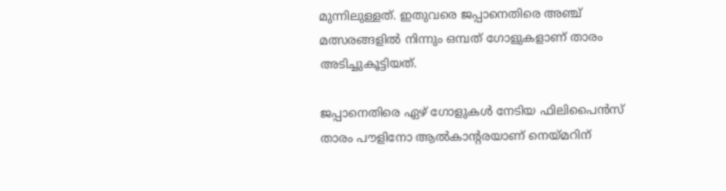മുന്നിലുള്ളത്. ഇതുവരെ ജപ്പാനെതിരെ അഞ്ച് മത്സരങ്ങളില്‍ നിന്നും ഒമ്പത് ഗോളുകളാണ് താരം അടിച്ചുകൂട്ടിയത്.

ജപ്പാനെതിരെ ഏഴ് ഗോളുകള്‍ നേടിയ ഫിലിപൈന്‍സ് താരം പൗളിനോ ആല്‍കാന്റരയാണ് നെയ്മറിന്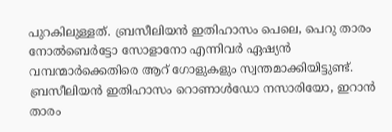പുറകിലുള്ളത്. ബ്രസീലിയന്‍ ഇതിഹാസം പെലെ, പെറു താരം നോല്‍ബെര്‍ട്ടോ സോളാനോ എന്നിവര്‍ ഏഷ്യന്‍ വമ്പന്മാര്‍ക്കെതിരെ ആറ് ഗോളുകളും സ്വന്തമാക്കിയിട്ടുണ്ട്. ബ്രസീലിയന്‍ ഇതിഹാസം റൊണാള്‍ഡോ നസാരിയോ, ഇറാന്‍ താരം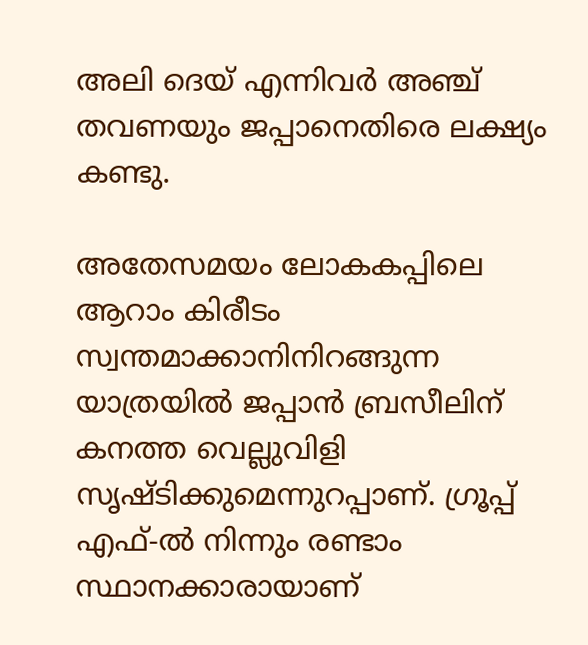അലി ദെയ് എന്നിവര്‍ അഞ്ച് തവണയും ജപ്പാനെതിരെ ലക്ഷ്യം കണ്ടു.

അതേസമയം ലോകകപ്പിലെ ആറാം കിരീടം സ്വന്തമാക്കാനിനിറങ്ങുന്ന യാത്രയില്‍ ജപ്പാന്‍ ബ്രസീലിന് കനത്ത വെല്ലുവിളി സൃഷ്ടിക്കുമെന്നുറപ്പാണ്. ഗ്രൂപ്പ് എഫ്-ല്‍ നിന്നും രണ്ടാം സ്ഥാനക്കാരായാണ്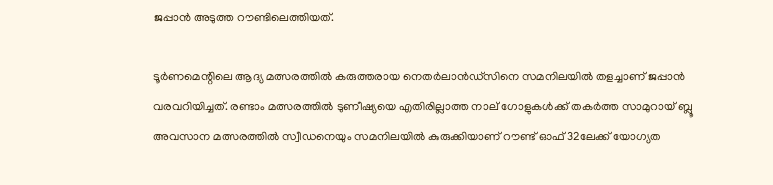ജപ്പാന്‍ അടുത്ത റൗണ്ടിലെത്തിയത്.

ടൂര്‍ണമെന്റിലെ ആദ്യ മത്സരത്തില്‍ കരുത്തരായ നെതര്‍ലാന്‍ഡ്‌സിനെ സമനിലയില്‍ തളച്ചാണ് ജപ്പാന്‍ വരവറിയിച്ചത്. രണ്ടാം മത്സരത്തില്‍ ടുണീഷ്യയെ എതിരില്ലാത്ത നാല് ഗോളുകള്‍ക്ക് തകര്‍ത്ത സാമുറായ് ബ്ലൂ അവസാന മത്സരത്തില്‍ സ്വീഡനെയും സമനിലയില്‍ കുരുക്കിയാണ് റൗണ്ട് ഓഫ് 32ലേക്ക് യോഗ്യത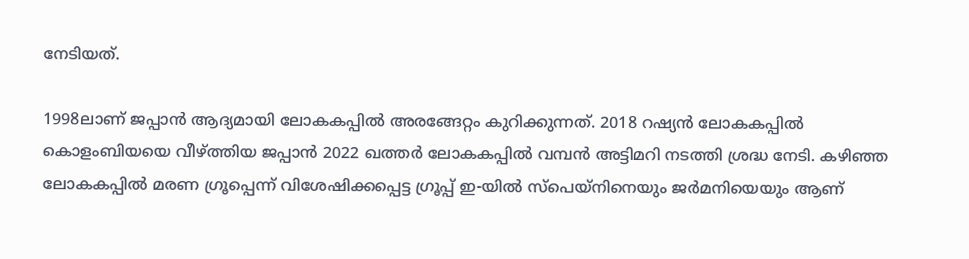നേടിയത്.

1998ലാണ് ജപ്പാന്‍ ആദ്യമായി ലോകകപ്പില്‍ അരങ്ങേറ്റം കുറിക്കുന്നത്. 2018 റഷ്യന്‍ ലോകകപ്പില്‍ കൊളംബിയയെ വീഴ്ത്തിയ ജപ്പാന്‍ 2022 ഖത്തര്‍ ലോകകപ്പില്‍ വമ്പന്‍ അട്ടിമറി നടത്തി ശ്രദ്ധ നേടി. കഴിഞ്ഞ ലോകകപ്പില്‍ മരണ ഗ്രൂപ്പെന്ന് വിശേഷിക്കപ്പെട്ട ഗ്രൂപ്പ് ഇ-യില്‍ സ്പെയ്നിനെയും ജര്‍മനിയെയും ആണ്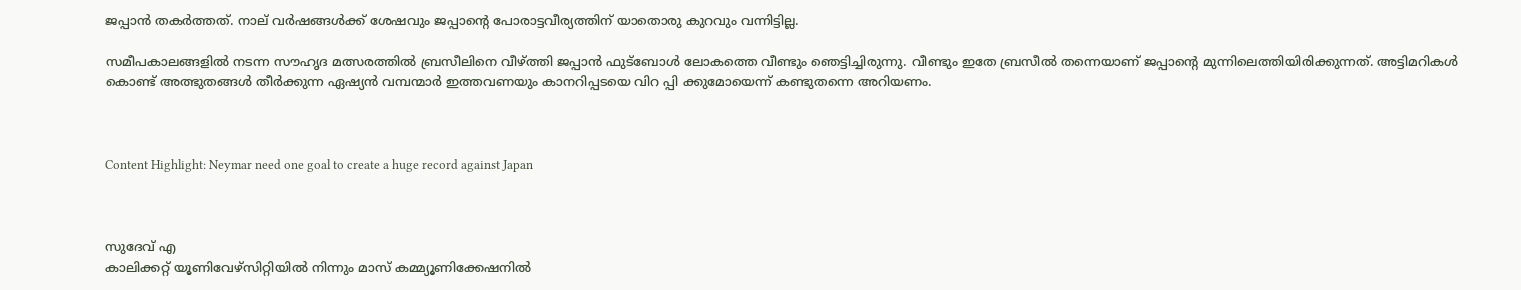ജപ്പാന്‍ തകര്‍ത്തത്. നാല് വര്‍ഷങ്ങള്‍ക്ക് ശേഷവും ജപ്പാന്റെ പോരാട്ടവീര്യത്തിന് യാതൊരു കുറവും വന്നിട്ടില്ല.

സമീപകാലങ്ങളില്‍ നടന്ന സൗഹൃദ മത്സരത്തില്‍ ബ്രസീലിനെ വീഴ്ത്തി ജപ്പാന്‍ ഫുട്ബോള്‍ ലോകത്തെ വീണ്ടും ഞെട്ടിച്ചിരുന്നു. വീണ്ടും ഇതേ ബ്രസീല്‍ തന്നെയാണ് ജപ്പാന്റെ മുന്നിലെത്തിയിരിക്കുന്നത്. അട്ടിമറികള്‍ കൊണ്ട് അത്ഭുതങ്ങള്‍ തീര്‍ക്കുന്ന ഏഷ്യന്‍ വമ്പന്മാര്‍ ഇത്തവണയും കാനറിപ്പടയെ വിറ പ്പി ക്കുമോയെന്ന് കണ്ടുതന്നെ അറിയണം.



Content Highlight: Neymar need one goal to create a huge record against Japan



സുദേവ് എ
കാലിക്കറ്റ് യൂണിവേഴ്‌സിറ്റിയില്‍ നിന്നും മാസ് കമ്മ്യൂണിക്കേഷനില്‍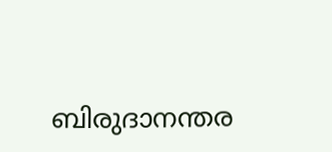ബിരുദാനന്തര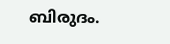ബിരുദം.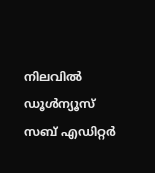നിലവില്‍ ഡൂള്‍ന്യൂസ് സബ് എഡിറ്റര്‍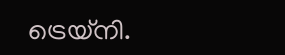ട്രെയ്‌നി.